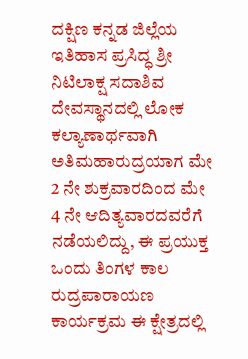ದಕ್ಷಿಣ ಕನ್ನಡ ಜಿಲ್ಲೆಯ ಇತಿಹಾಸ ಪ್ರಸಿದ್ಧ ಶ್ರೀ ನಿಟಿಲಾಕ್ಷ ಸದಾಶಿವ ದೇವಸ್ಥಾನದಲ್ಲಿ ಲೋಕ ಕಲ್ಯಾಣಾರ್ಥವಾಗಿ ಅತಿಮಹಾರುದ್ರಯಾಗ ಮೇ 2 ನೇ ಶುಕ್ರವಾರದಿಂದ ಮೇ 4 ನೇ ಆದಿತ್ಯವಾರದವರೆಗೆ ನಡೆಯಲಿದ್ದು, ಈ ಪ್ರಯುಕ್ತ ಒಂದು ತಿಂಗಳ ಕಾಲ ರುದ್ರಪಾರಾಯಣ ಕಾರ್ಯಕ್ರಮ ಈ ಕ್ಷೇತ್ರದಲ್ಲಿ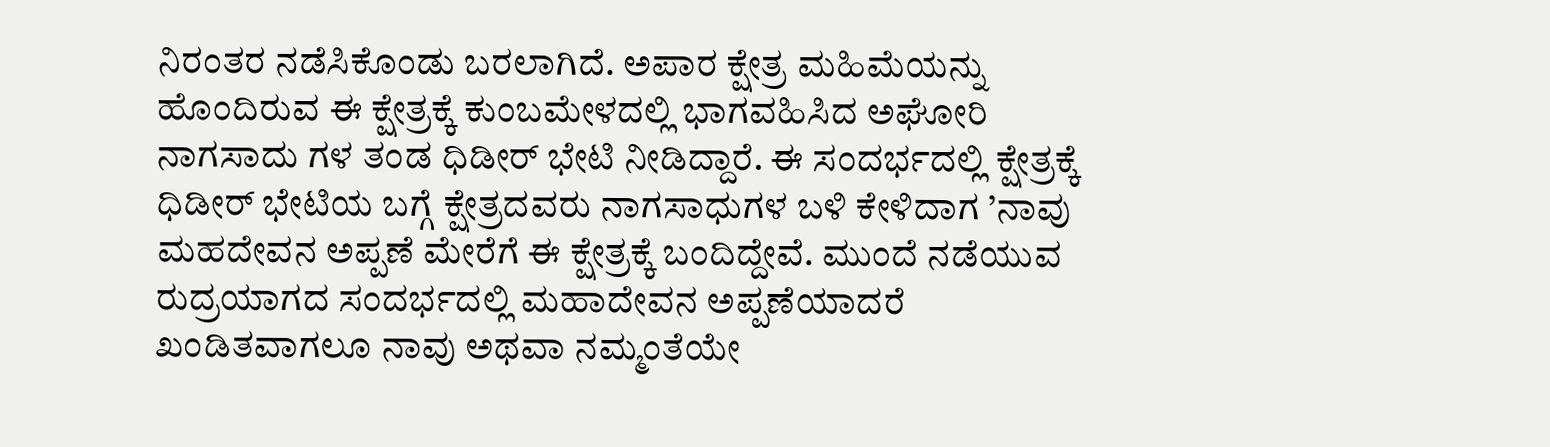ನಿರಂತರ ನಡೆಸಿಕೊಂಡು ಬರಲಾಗಿದೆ. ಅಪಾರ ಕ್ಷೇತ್ರ ಮಹಿಮೆಯನ್ನು ಹೊಂದಿರುವ ಈ ಕ್ಷೇತ್ರಕ್ಕೆ ಕುಂಬಮೇಳದಲ್ಲಿ ಭಾಗವಹಿಸಿದ ಅಘೋರಿ ನಾಗಸಾದು ಗಳ ತಂಡ ಧಿಡೀರ್ ಭೇಟಿ ನೀಡಿದ್ದಾರೆ. ಈ ಸಂದರ್ಭದಲ್ಲಿ ಕ್ಷೇತ್ರಕ್ಕೆ ಧಿಡೀರ್ ಭೇಟಿಯ ಬಗ್ಗೆ ಕ್ಷೇತ್ರದವರು ನಾಗಸಾಧುಗಳ ಬಳಿ ಕೇಳಿದಾಗ ’ನಾವು ಮಹದೇವನ ಅಪ್ಪಣೆ ಮೇರೆಗೆ ಈ ಕ್ಷೇತ್ರಕ್ಕೆ ಬಂದಿದ್ದೇವೆ. ಮುಂದೆ ನಡೆಯುವ ರುದ್ರಯಾಗದ ಸಂದರ್ಭದಲ್ಲಿ ಮಹಾದೇವನ ಅಪ್ಪಣೆಯಾದರೆ ಖಂಡಿತವಾಗಲೂ ನಾವು ಅಥವಾ ನಮ್ಮಂತೆಯೇ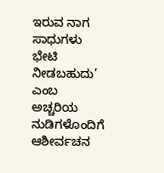ಇರುವ ನಾಗ ಸಾಧುಗಳು ಭೇಟಿ ನೀಡಬಹುದು’ ಎಂಬ ಅಚ್ಚರಿಯ ನುಡಿಗಳೊಂದಿಗೆ ಆಶೀರ್ವಚನ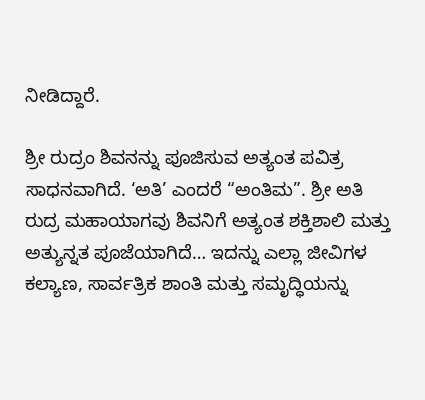ನೀಡಿದ್ದಾರೆ.

ಶ್ರೀ ರುದ್ರಂ ಶಿವನನ್ನು ಪೂಜಿಸುವ ಅತ್ಯಂತ ಪವಿತ್ರ ಸಾಧನವಾಗಿದೆ. ‘ಅತಿ’ ಎಂದರೆ “ಅಂತಿಮ”. ಶ್ರೀ ಅತಿ ರುದ್ರ ಮಹಾಯಾಗವು ಶಿವನಿಗೆ ಅತ್ಯಂತ ಶಕ್ತಿಶಾಲಿ ಮತ್ತು ಅತ್ಯುನ್ನತ ಪೂಜೆಯಾಗಿದೆ… ಇದನ್ನು ಎಲ್ಲಾ ಜೀವಿಗಳ ಕಲ್ಯಾಣ, ಸಾರ್ವತ್ರಿಕ ಶಾಂತಿ ಮತ್ತು ಸಮೃದ್ಧಿಯನ್ನು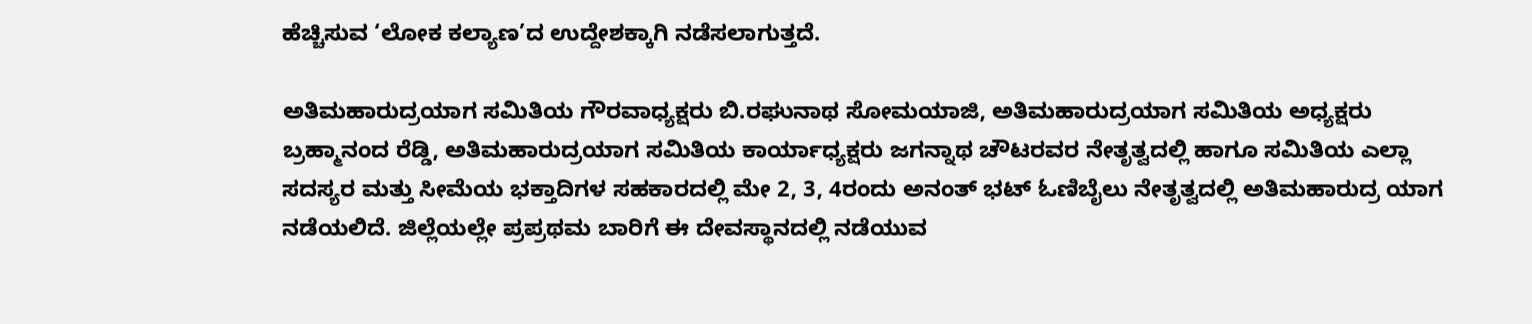ಹೆಚ್ಚಿಸುವ ‘ಲೋಕ ಕಲ್ಯಾಣ’ದ ಉದ್ದೇಶಕ್ಕಾಗಿ ನಡೆಸಲಾಗುತ್ತದೆ.

ಅತಿಮಹಾರುದ್ರಯಾಗ ಸಮಿತಿಯ ಗೌರವಾಧ್ಯಕ್ಷರು ಬಿ.ರಘುನಾಥ ಸೋಮಯಾಜಿ, ಅತಿಮಹಾರುದ್ರಯಾಗ ಸಮಿತಿಯ ಅಧ್ಯಕ್ಷರು ಬ್ರಹ್ಮಾನಂದ ರೆಡ್ಡಿ, ಅತಿಮಹಾರುದ್ರಯಾಗ ಸಮಿತಿಯ ಕಾರ್ಯಾಧ್ಯಕ್ಷರು ಜಗನ್ನಾಥ ಚೌಟರವರ ನೇತೃತ್ವದಲ್ಲಿ ಹಾಗೂ ಸಮಿತಿಯ ಎಲ್ಲಾ ಸದಸ್ಯರ ಮತ್ತು ಸೀಮೆಯ ಭಕ್ತಾದಿಗಳ ಸಹಕಾರದಲ್ಲಿ ಮೇ 2, 3, 4ರಂದು ಅನಂತ್ ಭಟ್ ಓಣಿಬೈಲು ನೇತೃತ್ವದಲ್ಲಿ ಅತಿಮಹಾರುದ್ರ ಯಾಗ ನಡೆಯಲಿದೆ. ಜಿಲ್ಲೆಯಲ್ಲೇ ಪ್ರಪ್ರಥಮ ಬಾರಿಗೆ ಈ ದೇವಸ್ಥಾನದಲ್ಲಿ ನಡೆಯುವ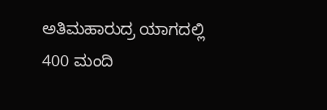ಅತಿಮಹಾರುದ್ರ ಯಾಗದಲ್ಲಿ 400 ಮಂದಿ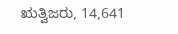ಋತ್ವಿಜರು, 14,641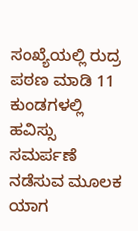ಸಂಖ್ಯೆಯಲ್ಲಿ ರುದ್ರ ಪಠಣ ಮಾಡಿ 11 ಕುಂಡಗಳಲ್ಲಿ ಹವಿಸ್ಸು ಸಮರ್ಪಣೆ ನಡೆಸುವ ಮೂಲಕ ಯಾಗ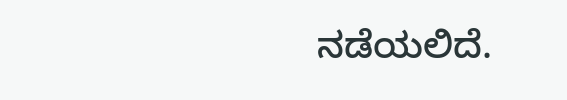ನಡೆಯಲಿದೆ.